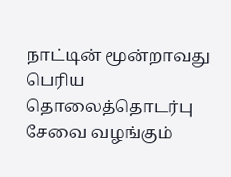நாட்டின் மூன்றாவது பெரிய தொலைத்தொடர்பு சேவை வழங்கும்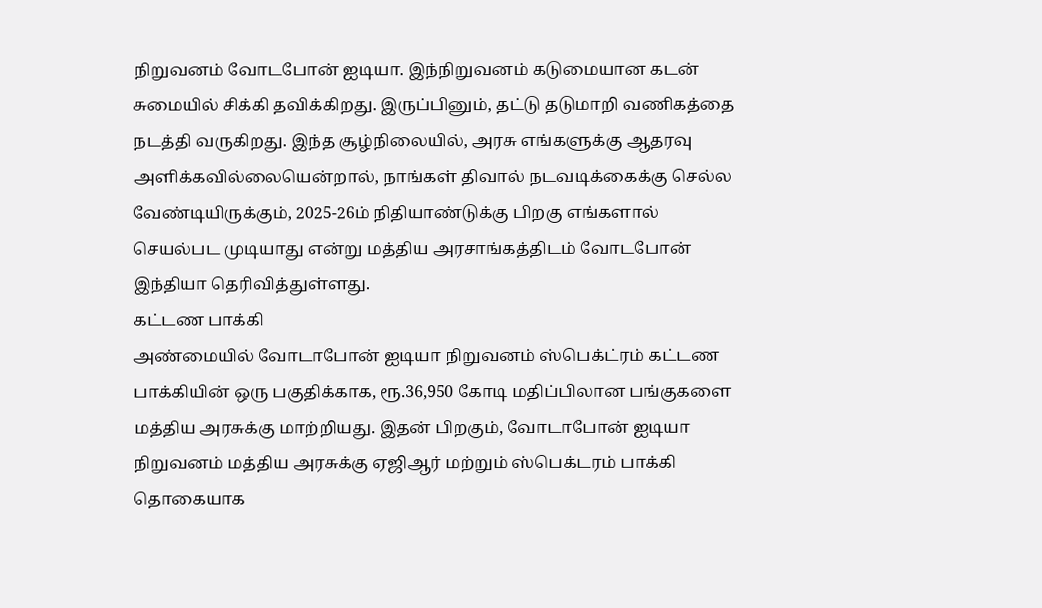நிறுவனம் வோடபோன் ஐடியா. இந்நிறுவனம் கடுமையான கடன் சுமையில் சிக்கி தவிக்கிறது. இருப்பினும், தட்டு தடுமாறி வணிகத்தை நடத்தி வருகிறது. இந்த சூழ்நிலையில், அரசு எங்களுக்கு ஆதரவு அளிக்கவில்லையென்றால், நாங்கள் திவால் நடவடிக்கைக்கு செல்ல வேண்டியிருக்கும், 2025-26ம் நிதியாண்டுக்கு பிறகு எங்களால் செயல்பட முடியாது என்று மத்திய அரசாங்கத்திடம் வோடபோன் இந்தியா தெரிவித்துள்ளது.
கட்டண பாக்கி
அண்மையில் வோடாபோன் ஐடியா நிறுவனம் ஸ்பெக்ட்ரம் கட்டண பாக்கியின் ஒரு பகுதிக்காக, ரூ.36,950 கோடி மதிப்பிலான பங்குகளை மத்திய அரசுக்கு மாற்றியது. இதன் பிறகும், வோடாபோன் ஐடியா நிறுவனம் மத்திய அரசுக்கு ஏஜிஆர் மற்றும் ஸ்பெக்டரம் பாக்கி தொகையாக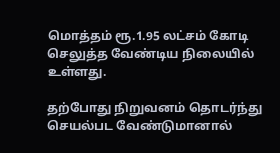மொத்தம் ரூ.1.95 லட்சம் கோடி செலுத்த வேண்டிய நிலையில் உள்ளது.

தற்போது நிறுவனம் தொடர்ந்து செயல்பட வேண்டுமானால்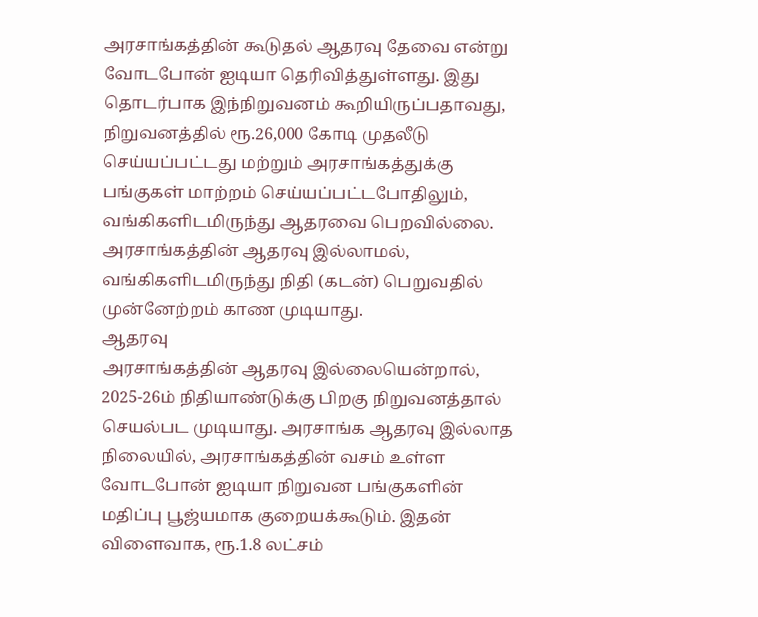அரசாங்கத்தின் கூடுதல் ஆதரவு தேவை என்று வோடபோன் ஐடியா தெரிவித்துள்ளது. இது தொடர்பாக இந்நிறுவனம் கூறியிருப்பதாவது, நிறுவனத்தில் ரூ.26,000 கோடி முதலீடு செய்யப்பட்டது மற்றும் அரசாங்கத்துக்கு பங்குகள் மாற்றம் செய்யப்பட்டபோதிலும், வங்கிகளிடமிருந்து ஆதரவை பெறவில்லை. அரசாங்கத்தின் ஆதரவு இல்லாமல், வங்கிகளிடமிருந்து நிதி (கடன்) பெறுவதில் முன்னேற்றம் காண முடியாது.
ஆதரவு
அரசாங்கத்தின் ஆதரவு இல்லையென்றால், 2025-26ம் நிதியாண்டுக்கு பிறகு நிறுவனத்தால் செயல்பட முடியாது. அரசாங்க ஆதரவு இல்லாத நிலையில், அரசாங்கத்தின் வசம் உள்ள வோடபோன் ஐடியா நிறுவன பங்குகளின் மதிப்பு பூஜ்யமாக குறையக்கூடும். இதன் விளைவாக, ரூ.1.8 லட்சம்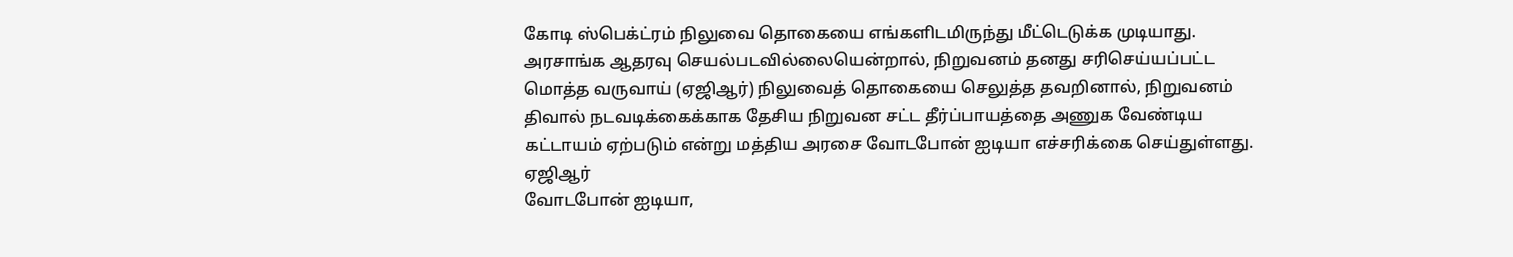கோடி ஸ்பெக்ட்ரம் நிலுவை தொகையை எங்களிடமிருந்து மீட்டெடுக்க முடியாது.
அரசாங்க ஆதரவு செயல்படவில்லையென்றால், நிறுவனம் தனது சரிசெய்யப்பட்ட மொத்த வருவாய் (ஏஜிஆர்) நிலுவைத் தொகையை செலுத்த தவறினால், நிறுவனம் திவால் நடவடிக்கைக்காக தேசிய நிறுவன சட்ட தீர்ப்பாயத்தை அணுக வேண்டிய கட்டாயம் ஏற்படும் என்று மத்திய அரசை வோடபோன் ஐடியா எச்சரிக்கை செய்துள்ளது.
ஏஜிஆர்
வோடபோன் ஐடியா,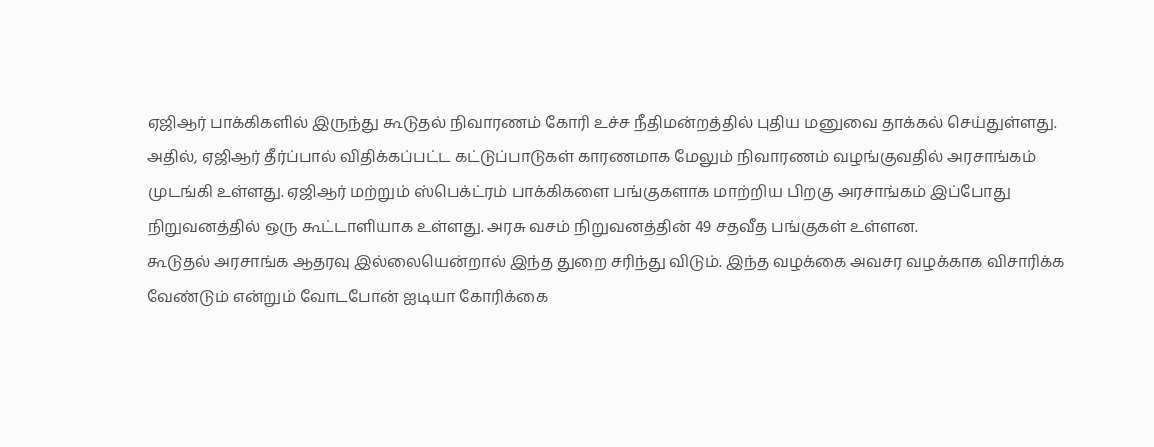ஏஜிஆர் பாக்கிகளில் இருந்து கூடுதல் நிவாரணம் கோரி உச்ச நீதிமன்றத்தில் புதிய மனுவை தாக்கல் செய்துள்ளது. அதில், ஏஜிஆர் தீர்ப்பால் விதிக்கப்பட்ட கட்டுப்பாடுகள் காரணமாக மேலும் நிவாரணம் வழங்குவதில் அரசாங்கம் முடங்கி உள்ளது. ஏஜிஆர் மற்றும் ஸ்பெக்ட்ரம் பாக்கிகளை பங்குகளாக மாற்றிய பிறகு அரசாங்கம் இப்போது நிறுவனத்தில் ஒரு கூட்டாளியாக உள்ளது. அரசு வசம் நிறுவனத்தின் 49 சதவீத பங்குகள் உள்ளன.
கூடுதல் அரசாங்க ஆதரவு இல்லையென்றால் இந்த துறை சரிந்து விடும். இந்த வழக்கை அவசர வழக்காக விசாரிக்க வேண்டும் என்றும் வோடபோன் ஐடியா கோரிக்கை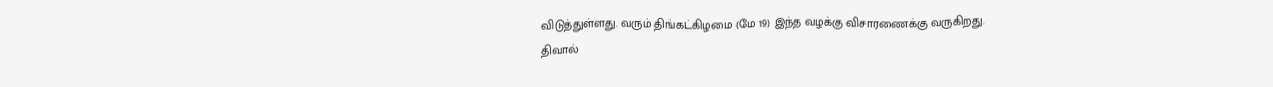விடுத்துள்ளது. வரும் திங்கட்கிழமை (மே 19) இந்த வழக்கு விசாரணைக்கு வருகிறது.
திவால்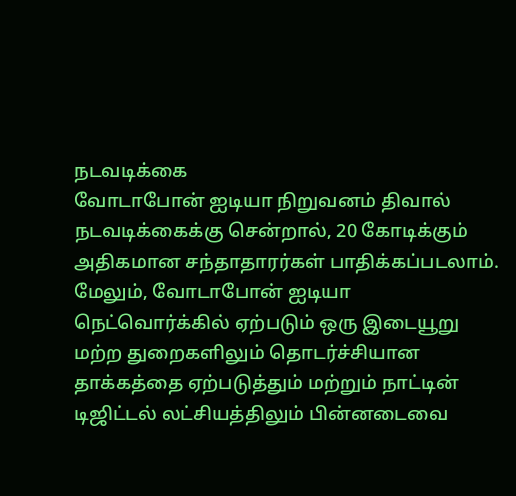நடவடிக்கை
வோடாபோன் ஐடியா நிறுவனம் திவால் நடவடிக்கைக்கு சென்றால், 20 கோடிக்கும் அதிகமான சந்தாதாரர்கள் பாதிக்கப்படலாம். மேலும், வோடாபோன் ஐடியா நெட்வொர்க்கில் ஏற்படும் ஒரு இடையூறு மற்ற துறைகளிலும் தொடர்ச்சியான தாக்கத்தை ஏற்படுத்தும் மற்றும் நாட்டின் டிஜிட்டல் லட்சியத்திலும் பின்னடைவை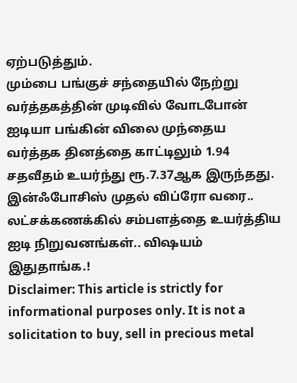ஏற்படுத்தும்.
மும்பை பங்குச் சந்தையில் நேற்று வர்த்தகத்தின் முடிவில் வோடபோன் ஐடியா பங்கின் விலை முந்தைய வர்த்தக தினத்தை காட்டிலும் 1.94 சதவீதம் உயர்ந்து ரூ.7.37ஆக இருந்தது.
இன்ஃபோசிஸ் முதல் விப்ரோ வரை.. லட்சக்கணக்கில் சம்பளத்தை உயர்த்திய ஐடி நிறுவனங்கள்.. விஷயம் இதுதாங்க.!
Disclaimer: This article is strictly for informational purposes only. It is not a solicitation to buy, sell in precious metal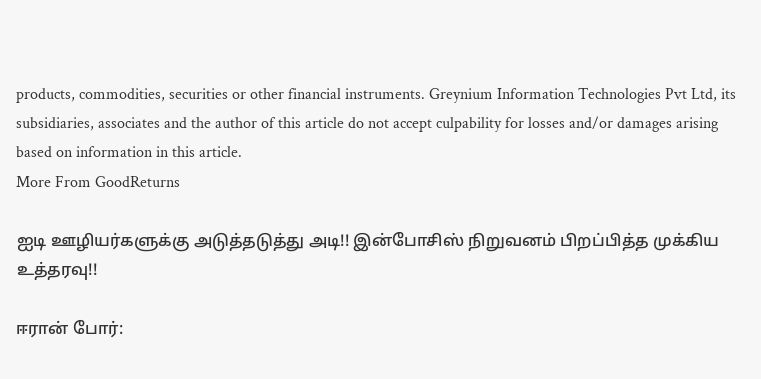products, commodities, securities or other financial instruments. Greynium Information Technologies Pvt Ltd, its subsidiaries, associates and the author of this article do not accept culpability for losses and/or damages arising based on information in this article.
More From GoodReturns

ஐடி ஊழியர்களுக்கு அடுத்தடுத்து அடி!! இன்போசிஸ் நிறுவனம் பிறப்பித்த முக்கிய உத்தரவு!!

ஈரான் போர்: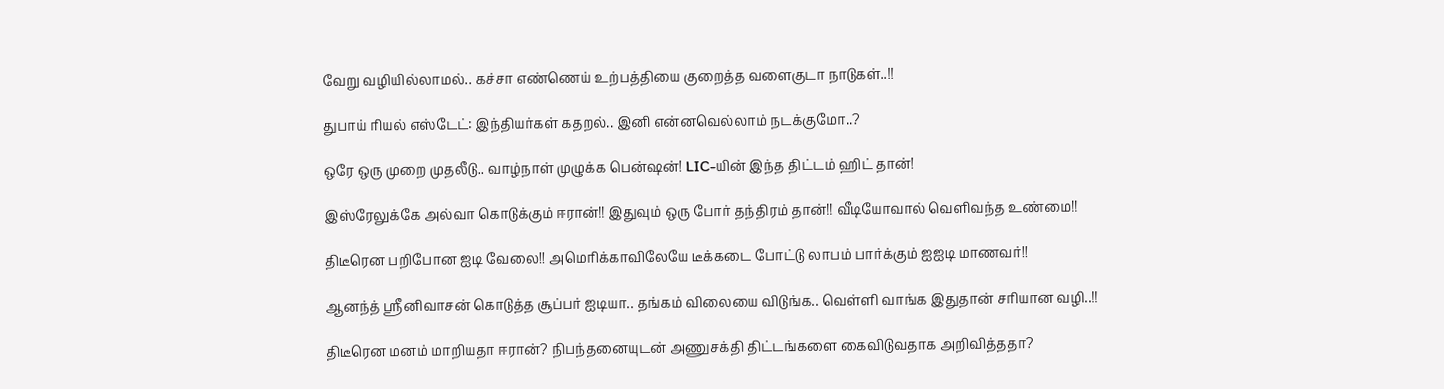வேறு வழியில்லாமல்.. கச்சா எண்ணெய் உற்பத்தியை குறைத்த வளைகுடா நாடுகள்..!!

துபாய் ரியல் எஸ்டேட்: இந்தியர்கள் கதறல்.. இனி என்னவெல்லாம் நடக்குமோ..?

ஒரே ஒரு முறை முதலீடு.. வாழ்நாள் முழுக்க பென்ஷன்! LIC-யின் இந்த திட்டம் ஹிட் தான்!

இஸ்ரேலுக்கே அல்வா கொடுக்கும் ஈரான்!! இதுவும் ஒரு போர் தந்திரம் தான்!! வீடியோவால் வெளிவந்த உண்மை!!

திடீரென பறிபோன ஐடி வேலை!! அமெரிக்காவிலேயே டீக்கடை போட்டு லாபம் பார்க்கும் ஐஐடி மாணவர்!!

ஆனந்த் ஸ்ரீனிவாசன் கொடுத்த சூப்பர் ஐடியா.. தங்கம் விலையை விடுங்க.. வெள்ளி வாங்க இதுதான் சரியான வழி..!!

திடீரென மனம் மாறியதா ஈரான்? நிபந்தனையுடன் அணுசக்தி திட்டங்களை கைவிடுவதாக அறிவித்ததா?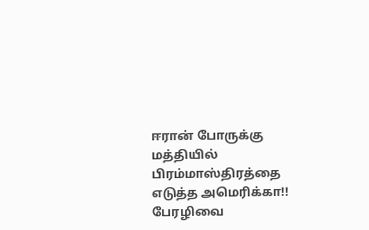ஈரான் போருக்கு மத்தியில் பிரம்மாஸ்திரத்தை எடுத்த அமெரிக்கா!! பேரழிவை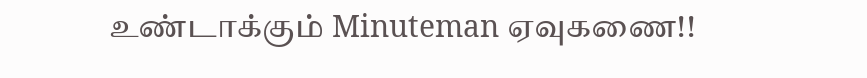உண்டாக்கும் Minuteman ஏவுகணை!!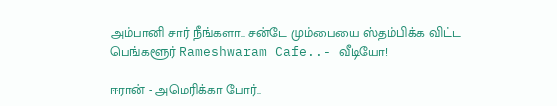அம்பானி சார் நீங்களா.. சன்டே மும்பையை ஸ்தம்பிக்க விட்ட பெங்களூர் Rameshwaram Cafe..- வீடியோ!

ஈரான் - அமெரிக்கா போர்..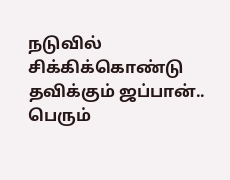நடுவில் சிக்கிக்கொண்டு தவிக்கும் ஜப்பான்.. பெரும்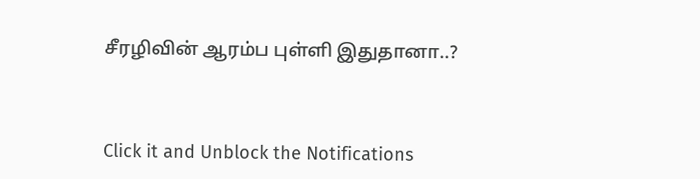சீரழிவின் ஆரம்ப புள்ளி இதுதானா..?



Click it and Unblock the Notifications